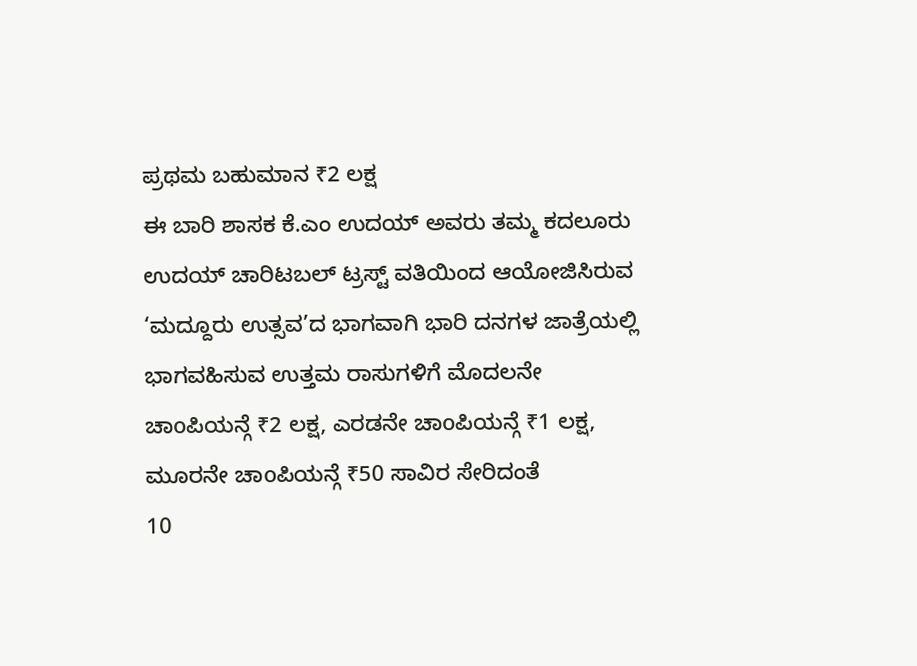ಪ್ರಥಮ ಬಹುಮಾನ ₹2 ಲಕ್ಷ
ಈ ಬಾರಿ ಶಾಸಕ ಕೆ.ಎಂ ಉದಯ್ ಅವರು ತಮ್ಮ ಕದಲೂರು ಉದಯ್ ಚಾರಿಟಬಲ್ ಟ್ರಸ್ಟ್ ವತಿಯಿಂದ ಆಯೋಜಿಸಿರುವ ‘ಮದ್ದೂರು ಉತ್ಸವ’ದ ಭಾಗವಾಗಿ ಭಾರಿ ದನಗಳ ಜಾತ್ರೆಯಲ್ಲಿ ಭಾಗವಹಿಸುವ ಉತ್ತಮ ರಾಸುಗಳಿಗೆ ಮೊದಲನೇ ಚಾoಪಿಯನ್ಗೆ ₹2 ಲಕ್ಷ, ಎರಡನೇ ಚಾoಪಿಯನ್ಗೆ ₹1 ಲಕ್ಷ, ಮೂರನೇ ಚಾoಪಿಯನ್ಗೆ ₹50 ಸಾವಿರ ಸೇರಿದಂತೆ
10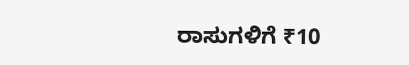ರಾಸುಗಳಿಗೆ ₹10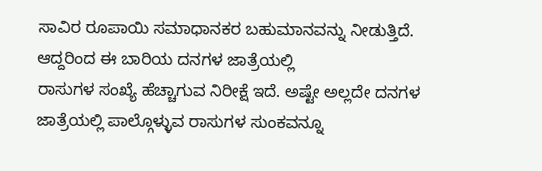ಸಾವಿರ ರೂಪಾಯಿ ಸಮಾಧಾನಕರ ಬಹುಮಾನವನ್ನು ನೀಡುತ್ತಿದೆ. ಆದ್ದರಿಂದ ಈ ಬಾರಿಯ ದನಗಳ ಜಾತ್ರೆಯಲ್ಲಿ
ರಾಸುಗಳ ಸಂಖ್ಯೆ ಹೆಚ್ಚಾಗುವ ನಿರೀಕ್ಷೆ ಇದೆ. ಅಷ್ಟೇ ಅಲ್ಲದೇ ದನಗಳ ಜಾತ್ರೆಯಲ್ಲಿ ಪಾಲ್ಗೊಳ್ಳುವ ರಾಸುಗಳ ಸುಂಕವನ್ನೂ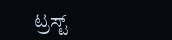ಟ್ರಸ್ಟ್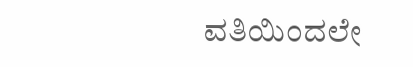ವತಿಯಿಂದಲೇ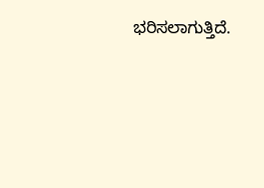ಭರಿಸಲಾಗುತ್ತಿದೆ.